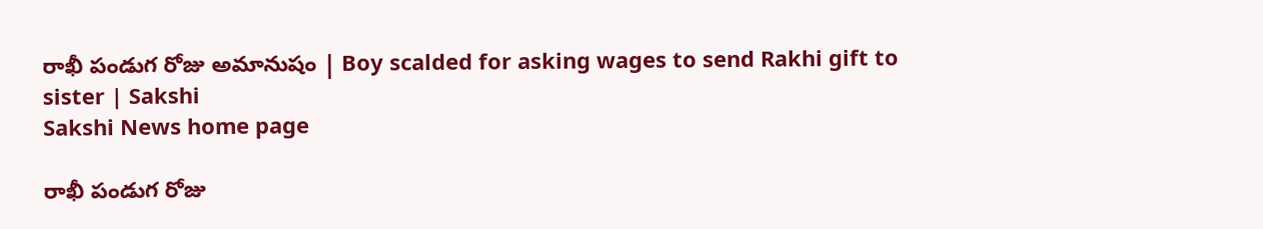రాఖీ పండుగ రోజు అమానుషం | Boy scalded for asking wages to send Rakhi gift to sister | Sakshi
Sakshi News home page

రాఖీ పండుగ రోజు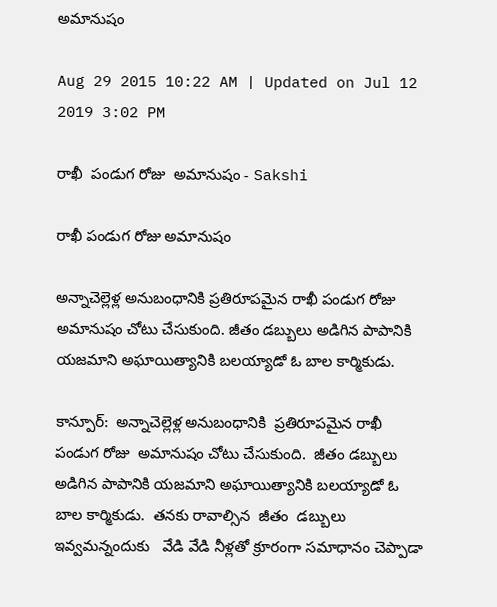అమానుషం

Aug 29 2015 10:22 AM | Updated on Jul 12 2019 3:02 PM

రాఖీ  పండుగ రోజు  అమానుషం - Sakshi

రాఖీ పండుగ రోజు అమానుషం

అన్నాచెల్లెళ్ల అనుబంధానికి ప్రతిరూపమైన రాఖీ పండుగ రోజు అమానుషం చోటు చేసుకుంది. జీతం డబ్బులు అడిగిన పాపానికి యజమాని అఘాయిత్యానికి బలయ్యాడో ఓ బాల కార్మికుడు.

కాన్పూర్:  అన్నాచెల్లెళ్ల అనుబంధానికి  ప్రతిరూపమైన రాఖీ  పండుగ రోజు  అమానుషం చోటు చేసుకుంది.  జీతం డబ్బులు అడిగిన పాపానికి యజమాని అఘాయిత్యానికి బలయ్యాడో ఓ  బాల కార్మికుడు.  తనకు రావాల్సిన  జీతం  డబ్బులు ఇవ్వమన్నందుకు   వేడి వేడి నీళ్లతో క్రూరంగా సమాధానం చెప్పాడా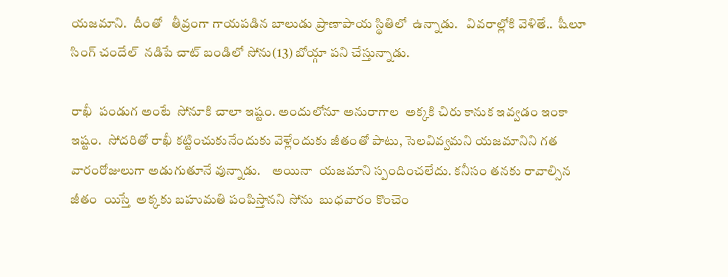యజమాని.  దీంతో   తీవ్రంగా గాయపడిన బాలుడు ప్రాణాపాయ స్థితిలో  ఉన్నాడు.   వివరాల్లోకి వెళితే..  షీలూ సింగ్ చందేల్  నడిపే చాట్ బండిలో సోను(13) బోయ్గా పని చేస్తున్నాడు.

రాఖీ  పండుగ అంటే  సోనూకి చాలా ఇష్టం. అందులోనూ అనురాగాల  అక్కకి చిరు కానుక ఇవ్వడం ఇంకా ఇష్టం.  సోదరితో రాఖీ కట్టించుకునేందుకు వెళ్లేందుకు జీతంతో పాటు, సెలవివ్వమని యజమానిని గత  వారంరోజులుగా అడుగుతూనే వున్నాడు.    అయినా  యజమాని స్పందించలేదు. కనీసం తనకు రావాల్సిన జీతం  యిస్తే  అక్కకు బహుమతి పంపిస్తానని సోను  బుధవారం కొంచెం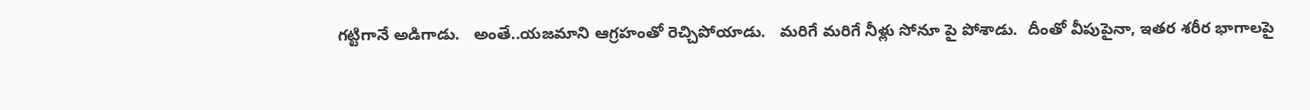గట్టిగానే అడిగాడు.   అంతే..యజమాని ఆగ్రహంతో రెచ్చిపోయాడు.   మరిగే మరిగే నీళ్లు సోనూ పై పోశాడు.  దీంతో వీపుపైనా, ఇతర శరీర భాగాలపై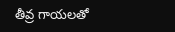తీవ్ర గాయలతో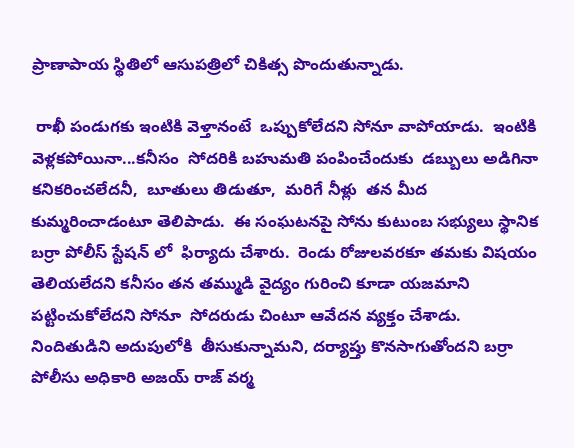ప్రాణాపాయ స్థితిలో ఆసుపత్రిలో చికిత్స పొందుతున్నాడు.

 రాఖీ పండుగకు ఇంటికి వెళ్తానంటే  ఒప్పుకోలేదని సోనూ వాపోయాడు.  ఇంటికి వెళ్లకపోయినా...కనీసం  సోదరికి బహుమతి పంపించేందుకు  డబ్బులు అడిగినా  కనికరించలేదనీ,  బూతులు తిడుతూ,  మరిగే నీళ్లు  తన మీద కుమ్మరించాడంటూ తెలిపాడు.  ఈ సంఘటనపై సోను కుటుంబ సభ్యులు స్థానిక బర్రా పోలీస్ స్టేషన్ లో  ఫిర్యాదు చేశారు.  రెండు రోజులవరకూ తమకు విషయం తెలియలేదని కనీసం తన తమ్ముడి వైద్యం గురించి కూడా యజమాని పట్టించుకోలేదని సోనూ  సోదరుడు చింటూ ఆవేదన వ్యక్తం చేశాడు.  నిందితుడిని అదుపులోకి  తీసుకున్నామని, దర్యాప్తు కొనసాగుతోందని బర్రా పోలీసు అధికారి అజయ్ రాజ్ వర్మ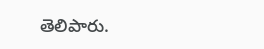తెలిపారు.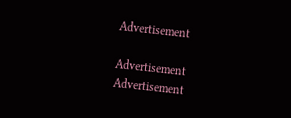Advertisement

Advertisement
Advertisement